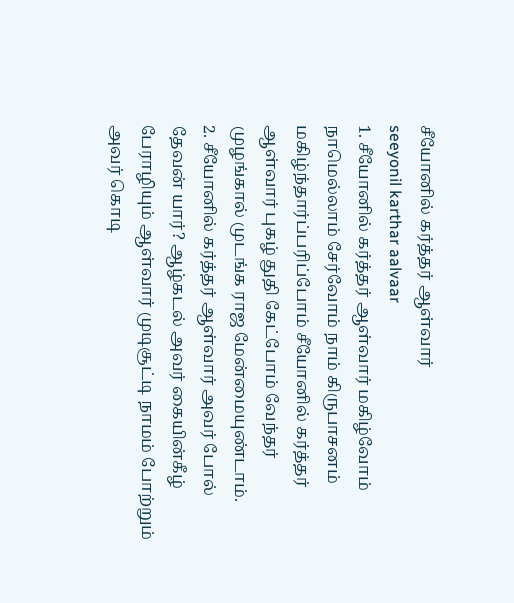சீயோனில் கர்த்தர் ஆள்வார்
seeyonil karthar aalvaar
1. சீயோனில் கர்த்தர் ஆள்வார் மகிழ்வோம் நாமெல்லாம் சேர்வோம் நாம் கிருபாசனம் மகிழ்ந்தார்ப்பரிப்போம் சீயோனில் கர்த்தர் ஆள்வார் புகழ் துதி கேட்போம் வேந்தர் முழங்கால் முடங்க ராஜ மேன்மையுண்டாம்.
2. சீயோனில் கர்த்தர் ஆள்வார் அவர் போல் தேவன் யார்? ஆழ்கடல் அவர் கையின்கீழ் பேராழியும் ஆள்வார் முடிசூட்டி நாமம் போற்றும் அவர் கொடி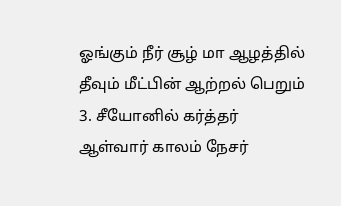ஓங்கும் நீர் சூழ் மா ஆழத்தில் தீவும் மீட்பின் ஆற்றல் பெறும்
3. சீயோனில் கர்த்தர் ஆள்வார் காலம் நேசர்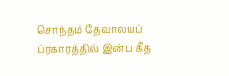சொந்தம் தேவாலயப் ப்ரகாரத்தில் இன்ப கீத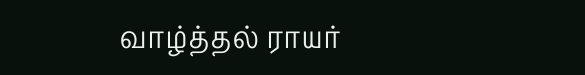வாழ்த்தல் ராயர்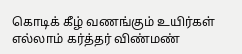கொடிக் கீழ் வணங்கும் உயிர்கள் எல்லாம் கர்த்தர் விண்மண்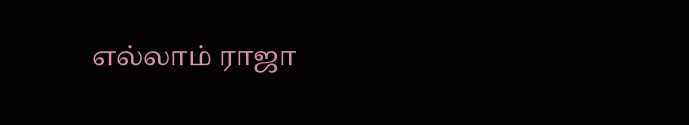எல்லாம் ராஜா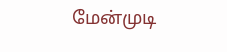மேன்முடி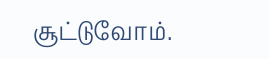சூட்டுவோம்.